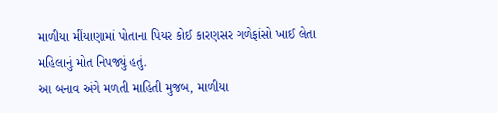માળીયા મીંયાણામાં પોતાના પિયર કોઈ કારણસર ગળેફાંસો ખાઈ લેતા મહિલાનું મોત નિપજ્યું હતું.
આ બનાવ અંગે મળતી માહિતી મુજબ, માળીયા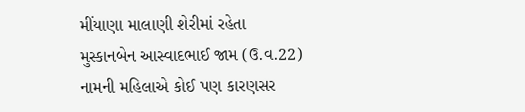મીંયાણા માલાણી શેરીમાં રહેતા મુસ્કાનબેન આસ્વાદભાઈ જામ (ઉ.વ.22) નામની મહિલાએ કોઈ પણ કારણસર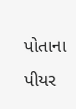પોતાના પીયર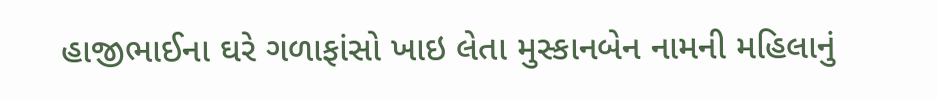હાજીભાઈના ઘરે ગળાફાંસો ખાઇ લેતા મુસ્કાનબેન નામની મહિલાનું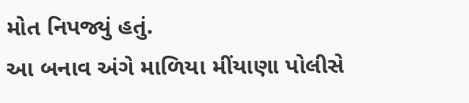મોત નિપજ્યું હતું.
આ બનાવ અંગે માળિયા મીંયાણા પોલીસે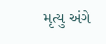મૃત્યુ અંગે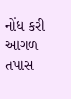નોંધ કરી આગળ તપાસ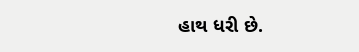હાથ ધરી છે.